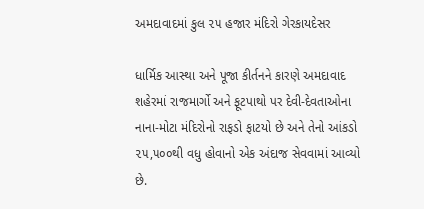અમદાવાદમાં કુલ ૨૫ હજાર મંદિરો ગેરકાયદેસર

ધાર્મિક આસ્થા અને પૂજા કીર્તનને કારણે અમદાવાદ શહેરમાં રાજમાર્ગો અને ફૂટપાથો પર દેવી-દેવતાઓના નાના-મોટા મંદિરોનો રાફડો ફાટયો છે અને તેનો આંકડો ૨૫,૫૦૦થી વધુ હોવાનો એક અંદાજ સેવવામાં આવ્યો છે.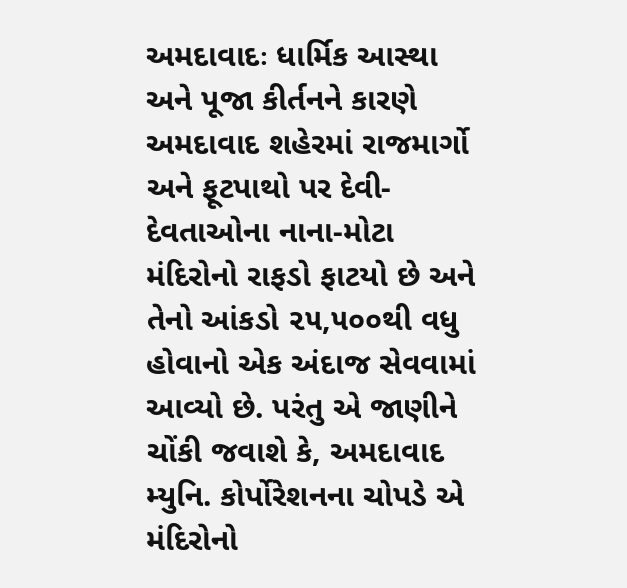અમદાવાદઃ ધાર્મિક આસ્થા અને પૂજા કીર્તનને કારણે અમદાવાદ શહેરમાં રાજમાર્ગો અને ફૂટપાથો પર દેવી-દેવતાઓના નાના-મોટા મંદિરોનો રાફડો ફાટયો છે અને તેનો આંકડો ૨૫,૫૦૦થી વધુ હોવાનો એક અંદાજ સેવવામાં આવ્યો છે. પરંતુ એ જાણીને ચોંકી જવાશે કે, અમદાવાદ મ્યુનિ. કોર્પોરેશનના ચોપડે એ મંદિરોનો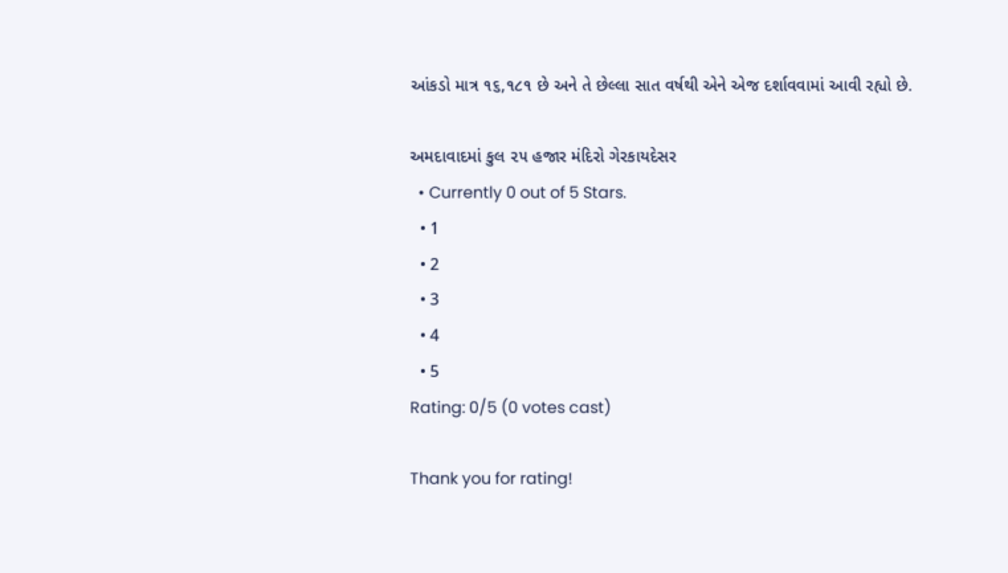આંકડો માત્ર ૧૬,૧૮૧ છે અને તે છેલ્લા સાત વર્ષથી એને એજ દર્શાવવામાં આવી રહ્યો છે.

અમદાવાદમાં કુલ ૨૫ હજાર મંદિરો ગેરકાયદેસર
  • Currently 0 out of 5 Stars.
  • 1
  • 2
  • 3
  • 4
  • 5
Rating: 0/5 (0 votes cast)

Thank you for rating!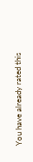You have already rated this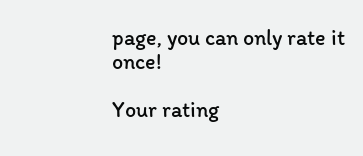page, you can only rate it once!

Your rating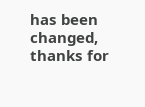has been changed, thanks for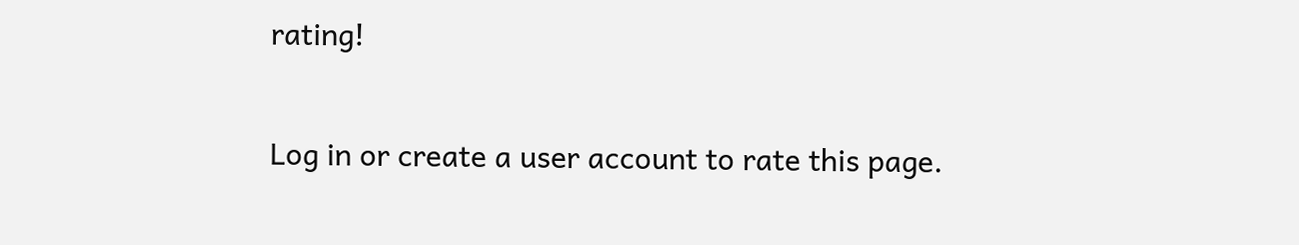rating!

Log in or create a user account to rate this page.